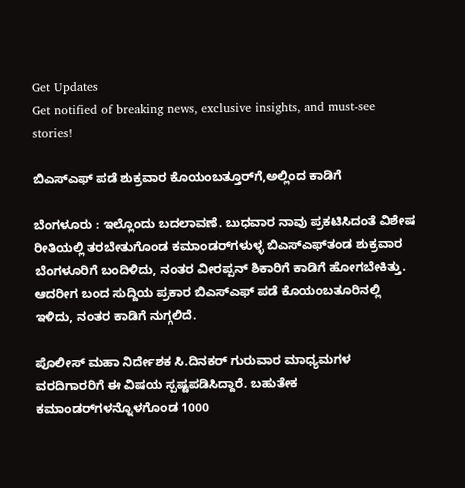Get Updates
Get notified of breaking news, exclusive insights, and must-see stories!

ಬಿಎಸ್‌ಎಫ್‌ ಪಡೆ ಶುಕ್ರವಾರ ಕೊಯಂಬತ್ತೂರ್‌ಗೆ,ಅಲ್ಲಿಂದ ಕಾಡಿಗೆ

ಬೆಂಗಳೂರು : ಇಲ್ಲೊಂದು ಬದಲಾವಣೆ. ಬುಧವಾರ ನಾವು ಪ್ರಕಟಿಸಿದಂತೆ ವಿಶೇಷ ರೀತಿಯಲ್ಲಿ ತರಬೇತುಗೊಂಡ ಕಮಾಂಡರ್‌ಗಳುಳ್ಳ ಬಿಎಸ್‌ಎಫ್‌ತಂಡ ಶುಕ್ರವಾರ ಬೆಂಗಳೂರಿಗೆ ಬಂದಿಳಿದು, ನಂತರ ವೀರಪ್ಪನ್‌ ಶಿಕಾರಿಗೆ ಕಾಡಿಗೆ ಹೋಗಬೇಕಿತ್ತು. ಆದರೀಗ ಬಂದ ಸುದ್ದಿಯ ಪ್ರಕಾರ ಬಿಎಸ್‌ಎಫ್‌ ಪಡೆ ಕೊಯಂಬತೂರಿನಲ್ಲಿ ಇಳಿದು, ನಂತರ ಕಾಡಿಗೆ ನುಗ್ಗಲಿದೆ.

ಪೊಲೀಸ್‌ ಮಹಾ ನಿರ್ದೇಶಕ ಸಿ.ದಿನಕರ್‌ ಗುರುವಾರ ಮಾಧ್ಯಮಗಳ ವರದಿಗಾರರಿಗೆ ಈ ವಿಷಯ ಸ್ಪಷ್ಟಪಡಿಸಿದ್ದಾರೆ. ಬಹುತೇಕ ಕಮಾಂಡರ್‌ಗಳನ್ನೊಳಗೊಂಡ 1000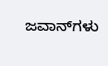ಜವಾನ್‌ಗಳು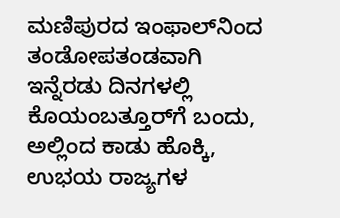ಮಣಿಪುರದ ಇಂಫಾಲ್‌ನಿಂದ ತಂಡೋಪತಂಡವಾಗಿ ಇನ್ನೆರಡು ದಿನಗಳಲ್ಲಿ ಕೊಯಂಬತ್ತೂರ್‌ಗೆ ಬಂದು, ಅಲ್ಲಿಂದ ಕಾಡು ಹೊಕ್ಕಿ, ಉಭಯ ರಾಜ್ಯಗಳ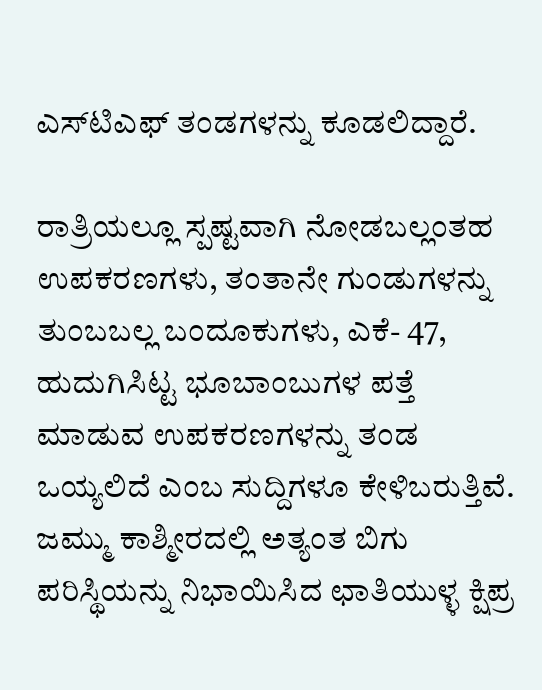ಎಸ್‌ಟಿಎಫ್‌ ತಂಡಗಳನ್ನು ಕೂಡಲಿದ್ದಾರೆ.

ರಾತ್ರಿಯಲ್ಲೂ ಸ್ಪಷ್ಟವಾಗಿ ನೋಡಬಲ್ಲಂತಹ ಉಪಕರಣಗಳು, ತಂತಾನೇ ಗುಂಡುಗಳನ್ನು ತುಂಬಬಲ್ಲ ಬಂದೂಕುಗಳು, ಎಕೆ- 47, ಹುದುಗಿಸಿಟ್ಟ ಭೂಬಾಂಬುಗಳ ಪತ್ತೆ ಮಾಡುವ ಉಪಕರಣಗಳನ್ನು ತಂಡ ಒಯ್ಯಲಿದೆ ಎಂಬ ಸುದ್ದಿಗಳೂ ಕೇಳಿಬರುತ್ತಿವೆ. ಜಮ್ಮು ಕಾಶ್ಮೀರದಲ್ಲಿ ಅತ್ಯಂತ ಬಿಗು ಪರಿಸ್ಥಿಯನ್ನು ನಿಭಾಯಿಸಿದ ಛಾತಿಯುಳ್ಳ ಕ್ಷಿಪ್ರ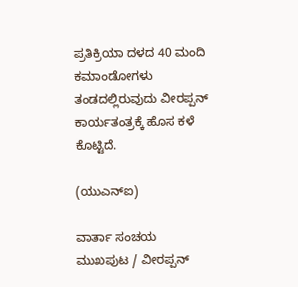ಪ್ರತಿಕ್ರಿಯಾ ದಳದ 40 ಮಂದಿ ಕಮಾಂಡೋಗಳು ತಂಡದಲ್ಲಿರುವುದು ವೀರಪ್ಪನ್‌ ಕಾರ್ಯತಂತ್ರಕ್ಕೆ ಹೊಸ ಕಳೆ ಕೊಟ್ಟಿದೆ.

(ಯುಎನ್‌ಐ)

ವಾರ್ತಾ ಸಂಚಯ
ಮುಖಪುಟ / ವೀರಪ್ಪನ್‌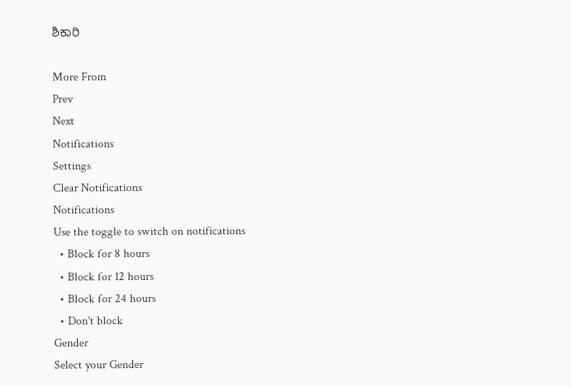ಶಿಕಾರಿ

More From
Prev
Next
Notifications
Settings
Clear Notifications
Notifications
Use the toggle to switch on notifications
  • Block for 8 hours
  • Block for 12 hours
  • Block for 24 hours
  • Don't block
Gender
Select your Gender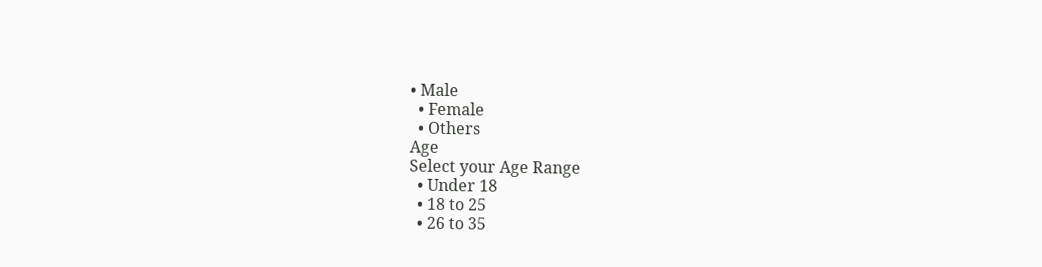• Male
  • Female
  • Others
Age
Select your Age Range
  • Under 18
  • 18 to 25
  • 26 to 35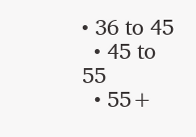• 36 to 45
  • 45 to 55
  • 55+